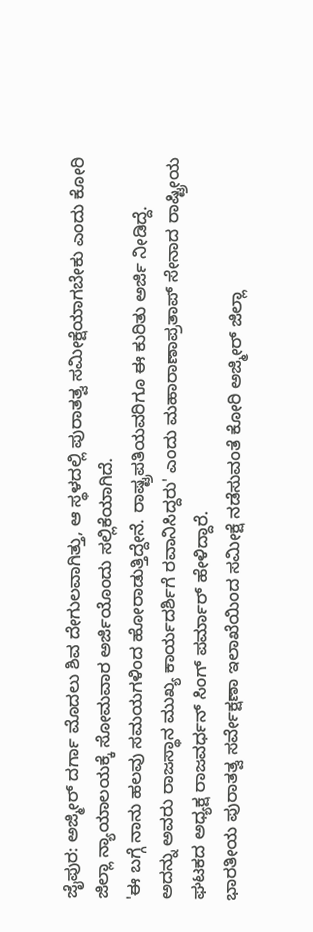ಜೈಪುರ: ಅಜ್ಮೀರ್ ದರ್ಗಾ ಮೊದಲು ಶಿವ ದೇಗುಲವಾಗಿತ್ತು, ಆ ಸ್ಥಳದಲ್ಲಿ ಪುರಾತತ್ವ ಸಮೀಕ್ಷೆಯಾಗಬೇಕು ಎಂದು ಕೋರಿ ಜಿಲ್ಲಾ ನ್ಯಾಯಾಲಯಕ್ಕೆ ಸೋಮವಾರ ಅರ್ಜಿಯೊಂದು ಸಲ್ಲಿಕೆಯಾಗಿದೆ.
'ಈ ಬಗ್ಗೆ ನಾನು ಹಲವು ಸಮಯಗಳಿಂದ ಹೋರಾಡುತ್ತಿದ್ದೇನೆ. ರಾಷ್ಟ್ರಪತಿಯವರಿಗೂ ಈ ಕುರಿತು ಅರ್ಜಿ ನೀಡಿದ್ದೆ.
ಅದನ್ನು ಅವರು ರಾಜಸ್ಥಾನ ಮುಖ್ಯ ಕಾರ್ಯದರ್ಶಿಗೆ ರವಾನಿಸಿದ್ದರು' ಎಂದು ಮಹಾರಾಣಾಪ್ರತಾಪ್ ಸೇನಾದ ರಾಷ್ಟ್ರೀಯ ಘಟಕದ ಅಧ್ಯಕ್ಷ ರಾಜವರ್ಧನ್ ಸಿಂಗ್ ಪರ್ಮಾರ್ ಹೇಳಿದ್ದಾರೆ.
ಭಾರತೀಯ ಪುರಾತತ್ವ ಸರ್ವೇಕ್ಷಣಾ ಇಲಾಖೆಯಿಂದ ಸಮೀಕ್ಷೆ ನಡೆಸುವಂತೆ ಕೋರಿ ಅಜ್ಮೀರ್ ಜಿಲ್ಲಾ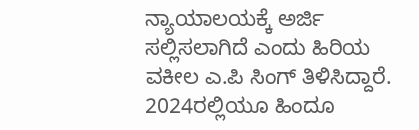ನ್ಯಾಯಾಲಯಕ್ಕೆ ಅರ್ಜಿ ಸಲ್ಲಿಸಲಾಗಿದೆ ಎಂದು ಹಿರಿಯ ವಕೀಲ ಎ.ಪಿ ಸಿಂಗ್ ತಿಳಿಸಿದ್ದಾರೆ.
2024ರಲ್ಲಿಯೂ ಹಿಂದೂ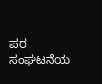ಪರ ಸಂಘಟನೆಯ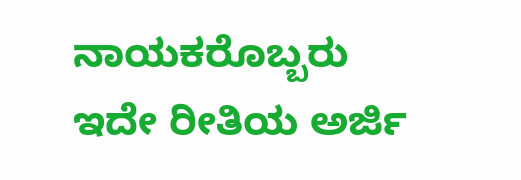ನಾಯಕರೊಬ್ಬರು ಇದೇ ರೀತಿಯ ಅರ್ಜಿ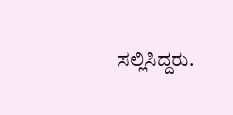ಸಲ್ಲಿಸಿದ್ದರು.